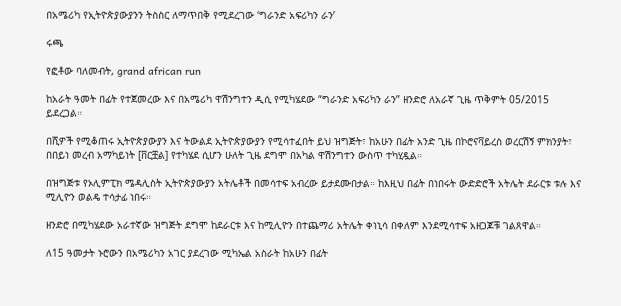በአሜሪካ የኢትዮጵያውያንን ትስስር ለማጥበቅ የሚደረገው ‘ግራንድ አፍሪካን ራን’

ሩጫ

የፎቶው ባለመብት, grand african run

ከአራት ዓመት በፊት የተጀመረው እና በአሜሪካ ዋሽንግተን ዲሲ የሚካሄደው “ግራንድ አፍሪካን ራን” ዘንድሮ ለአራኛ ጊዜ ጥቅምት 05/2015 ይደረጋል።

በሺዎች የሚቆጠሩ ኢትዮጵያውያን እና ትውልደ ኢትዮጵያውያን የሚሳተፈበት ይህ ዝግጅት፣ ከአሁን በፊት አንድ ጊዜ በኮሮናቫይረስ ወረርሽኝ ምክንያት፣ በበይነ መረብ አማካይነት [ቨርቿል] የተካሄደ ሲሆን ሁለት ጊዜ ደግሞ በአካል ዋሽንግተን ውስጥ ተካሂዷል።

በዝግጅቱ የኦሊምፒክ ሜዳሊስት ኢትዮጵያውያን አትሌቶች በመሳተፍ አብረው ይታደሙበታል። ከእዚህ በፊት በነበሩት ውድድሮች አትሌት ደራርቱ ቱሉ እና ሚሊዮን ወልዴ ተሳታፊ ነበሩ።

ዘንድሮ በሚካሄደው አራተኛው ዝግጅት ደግሞ ከደራርቱ እና ከሚሊዮን በተጨማሪ አትሌት ቀነኒሳ በቀለም እንደሚሳተፍ አዘጋጆቹ ገልጸዋል።

ለ15 ዓመታት ኑሮውን በአሜሪካን አገር ያደረገው ሚካኤል አስራት ከአሁን በፊት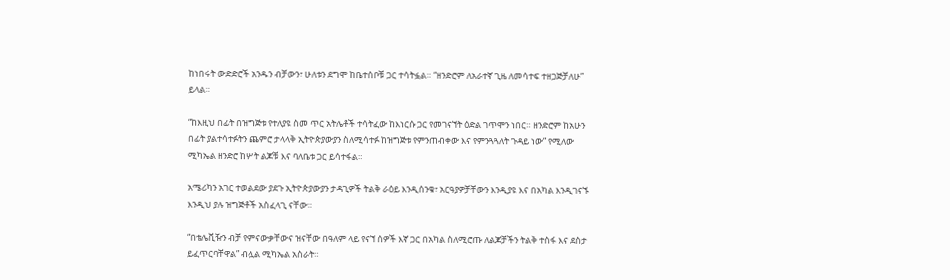ከነበሩት ውድድሮች አንዱን ብቻውን፣ ሁለቱን ደግሞ ከቤተሰቦቹ ጋር ተሳትፏል። “ዘንድሮም ለአራተኛ ጊዜ ለመሳተፍ ተዘጋጅቻለሁ” ይላል።

“ከእዚህ በፊት በዝግጅቱ የተለያዩ ስመ ጥር አትሌቶች ተሳትፈው ከእነርሱ ጋር የመገናኘት ዕድል ገጥሞን ነበር። ዘንድሮም ከአሁን በፊት ያልተሳተፉትን ጨምሮ ታላላቅ ኢትዮጵያውያን ስለሚሳተፉ ከዝግጅቱ የምንጠብቀው እና የምንጓጓለት ጉዳይ ነው” የሚለው ሚካኤል ዘንድሮ ከሦት ልጆቹ እና ባለቤቱ ጋር ይሳተፋል።

አሜሪካን አገር ተወልደው ያደጉ ኢትዮጵያውያን ታዳጊዎች ትልቅ ራዕይ እንዲሰንቁ፣ አርዓያዎቻቸውን እንዲያዩ እና በአካል እንዲገናኙ እንዲህ ያሉ ዝግጅቶች አስፈላጊ ናቸው።

“በቴሌቪዥን ብቻ የምናውቃቸውና ዝናቸው በዓለም ላይ የናኘ ሰዎች እኛ ጋር በአካል ስለሚሮጡ ለልጆቻችን ትልቅ ተስፋ እና ደስታ ይፈጥርባቸዋል” ብሏል ሚካኤል አስራት።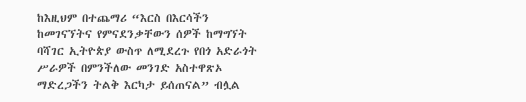ከእዚህም በተጨማሪ “እርስ በእርሳችን ከመገናኘትና የምናደንቃቸውን ሰዎች ከማግኘት ባሻገር ኢትዮጵያ ውስጥ ለሚደረጉ የበጎ አድራጎት ሥራዎች በምንችለው መንገድ አስተዋጽኦ ማድረጋችን ትልቅ እርካታ ይሰጠናል” ብሏል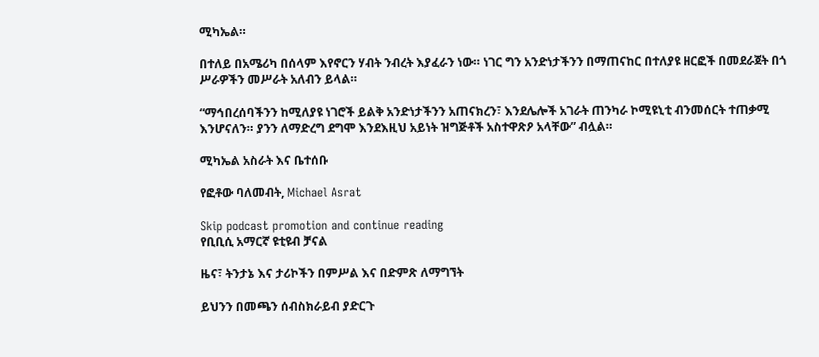ሚካኤል።

በተለይ በአሜሪካ በሰላም እየኖርን ሃብት ንብረት እያፈራን ነው። ነገር ግን አንድነታችንን በማጠናከር በተለያዩ ዘርፎች በመደራጀት በጎ ሥራዎችን መሥራት አለብን ይላል።

“ማኅበረሰባችንን ከሚለያዩ ነገሮች ይልቅ አንድነታችንን አጠናክረን፣ እንደሌሎች አገራት ጠንካራ ኮሚዩኒቲ ብንመሰርት ተጠቃሚ እንሆናለን። ያንን ለማድረግ ደግሞ እንደእዚህ አይነት ዝግጅቶች አስተዋጽዖ አላቸው” ብሏል።

ሚካኤል አስራት እና ቤተሰቡ

የፎቶው ባለመብት, Michael Asrat

Skip podcast promotion and continue reading
የቢቢሲ አማርኛ ዩቲዩብ ቻናል

ዜና፣ ትንታኔ እና ታሪኮችን በምሥል እና በድምጽ ለማግኘት

ይህንን በመጫን ሰብስክራይብ ያድርጉ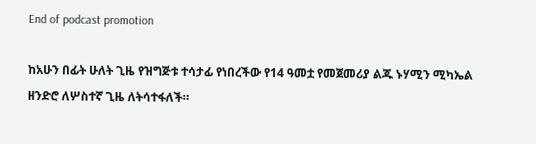End of podcast promotion

ከአሁን በፊት ሁለት ጊዜ የዝግጅቱ ተሳታፊ የነበረችው የ14 ዓመቷ የመጀመሪያ ልጁ ኑሃሚን ሚካኤል ዘንድሮ ለሦስተኛ ጊዜ ለትሳተፋለች።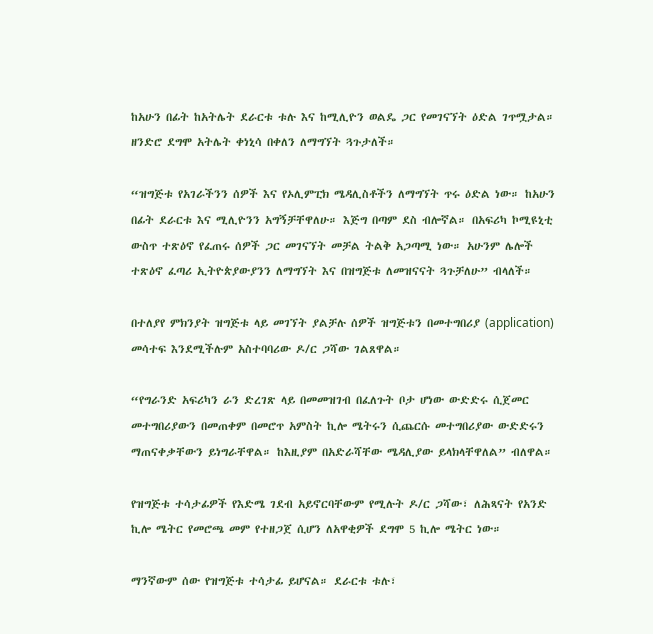ከአሁን በፊት ከአትሌት ደራርቱ ቱሉ እና ከሚሊዮን ወልዴ ጋር የመገናኘት ዕድል ገጥሟታል። ዘንድሮ ደግሞ አትሌት ቀነኒሳ በቀለን ለማግኘት ጓጉታለች።

“ዝግጅቱ የአገራችንን ሰዎች እና የኦሊምፒክ ሜዳሊስቶችን ለማግኘት ጥሩ ዕድል ነው። ከአሁን በፊት ደራርቱ እና ሚሊዮንን አግኝቻቸዋለሁ። እጅግ በጣም ደስ ብሎኛል። በአፍሪካ ኮሚዩኒቲ ውስጥ ተጽዕኖ የፈጠሩ ሰዎች ጋር መገናኘት መቻል ትልቅ አጋጣሚ ነው። አሁንም ሌሎች ተጽዕኖ ፈጣሪ ኢትዮጵያውያንን ለማግኘት እና በዝግጅቱ ለመዝናናት ጓጉቻለሁ” ብላለች።

በተለያየ ምክንያት ዝግጅቱ ላይ መገኘት ያልቻሉ ሰዎች ዝግጅቱን በመተግበሪያ (application) መሳተፍ እንደሚችሉም አስተባባሪው ዶ/ር ጋሻው ገልጸዋል።

“የግራንድ አፍሪካን ራን ድረገጽ ላይ በመመዝገብ በፈለጉት ቦታ ሆነው ውድድሩ ሲጀመር መተግበሪያውን በመጠቀም በመሮጥ አምስት ኪሎ ሜትሩን ሲጨርሱ መተግበሪያው ውድድሩን ማጠናቀቃቸውን ይነግራቸዋል። ከእዚያም በአድራሻቸው ሜዳሊያው ይላክላቸዋለል” ብለዋል።

የዝግጅቱ ተሳታፊዎች የእድሜ ገደብ አይኖርባቸውም የሚሉት ዶ/ር ጋሻው፣ ለሕጻናት የአንድ ኪሎ ሜትር የመሮጫ መም የተዘጋጀ ሲሆን ለአዋቂዎች ደግሞ 5 ኪሎ ሜትር ነው።

ማንኛውም ሰው የዝግጅቱ ተሳታፊ ይሆናል። ደራርቱ ቱሉ፣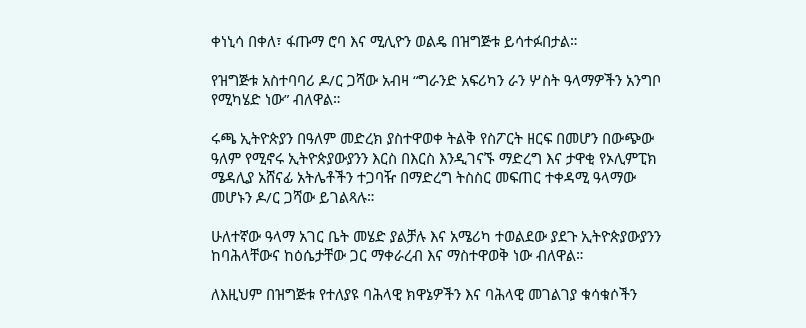ቀነኒሳ በቀለ፣ ፋጡማ ሮባ እና ሚሊዮን ወልዴ በዝግጅቱ ይሳተፉበታል።

የዝግጅቱ አስተባባሪ ዶ/ር ጋሻው አብዛ “ግራንድ አፍሪካን ራን ሦስት ዓላማዎችን አንግቦ የሚካሄድ ነው” ብለዋል።

ሩጫ ኢትዮጵያን በዓለም መድረክ ያስተዋወቀ ትልቅ የስፖርት ዘርፍ በመሆን በውጭው ዓለም የሚኖሩ ኢትዮጵያውያንን እርስ በእርስ እንዲገናኙ ማድረግ እና ታዋቂ የኦሊምፒክ ሜዳሊያ አሸናፊ አትሌቶችን ተጋባዥ በማድረግ ትስስር መፍጠር ተቀዳሚ ዓላማው መሆኑን ዶ/ር ጋሻው ይገልጻሉ።

ሁለተኛው ዓላማ አገር ቤት መሄድ ያልቻሉ እና አሜሪካ ተወልደው ያደጉ ኢትዮጵያውያንን ከባሕላቸውና ከዕሴታቸው ጋር ማቀራረብ እና ማስተዋወቅ ነው ብለዋል።

ለእዚህም በዝግጅቱ የተለያዩ ባሕላዊ ክዋኔዎችን እና ባሕላዊ መገልገያ ቁሳቁሶችን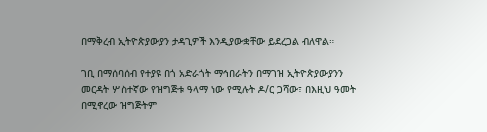በማቅረብ ኢትዮጵያውያን ታዳጊዎች እንዲያውቋቸው ይደረጋል ብለዋል።

ገቢ በማሰባሰብ የተያዩ በጎ አድራጎት ማኅበራትን በማገዝ ኢትዮጵያውያንን መርዳት ሦስተኛው የዝግጅቱ ዓላማ ነው የሚሉት ዶ/ር ጋሻው፣ በእዚህ ዓመት በሚኖረው ዝግጅትም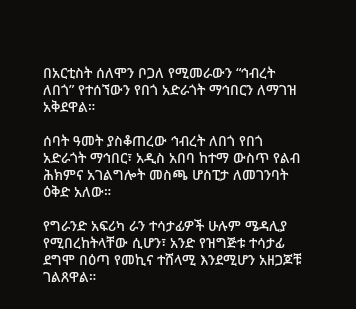በአርቲስት ሰለሞን ቦጋለ የሚመራውን “ኅብረት ለበጎ” የተሰኘውን የበጎ አድራጎት ማኅበርን ለማገዝ አቅደዋል።

ሰባት ዓመት ያስቆጠረው ኅብረት ለበጎ የበጎ አድራጎት ማኅበር፣ አዲስ አበባ ከተማ ውስጥ የልብ ሕክምና አገልግሎት መስጫ ሆስፒታ ለመገንባት ዕቅድ አለው።

የግራንድ አፍሪካ ራን ተሳታፊዎች ሁሉም ሜዳሊያ የሚበረከትላቸው ሲሆን፣ አንድ የዝግጅቱ ተሳታፊ ደግሞ በዕጣ የመኪና ተሸላሚ እንደሚሆን አዘጋጆቹ ገልጸዋል።